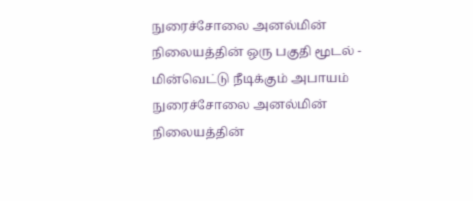நுரைச்சோலை அனல்மின் நிலையத்தின் ஒரு பகுதி மூடல் - மின்வெட்டு நீடிக்கும் அபாயம்
நுரைச்சோலை அனல்மின் நிலையத்தின்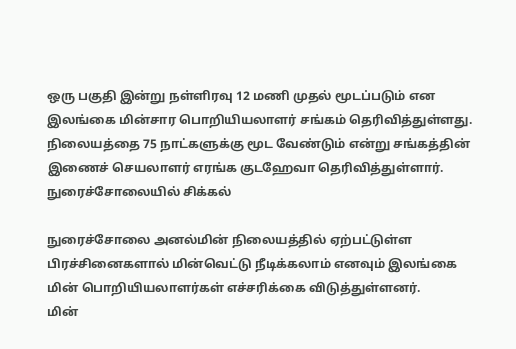ஒரு பகுதி இன்று நள்ளிரவு 12 மணி முதல் மூடப்படும் என இலங்கை மின்சார பொறியியலாளர் சங்கம் தெரிவித்துள்ளது.
நிலையத்தை 75 நாட்களுக்கு மூட வேண்டும் என்று சங்கத்தின் இணைச் செயலாளர் எரங்க குடஹேவா தெரிவித்துள்ளார்.
நுரைச்சோலையில் சிக்கல்

நுரைச்சோலை அனல்மின் நிலையத்தில் ஏற்பட்டுள்ள பிரச்சினைகளால் மின்வெட்டு நீடிக்கலாம் எனவும் இலங்கை மின் பொறியியலாளர்கள் எச்சரிக்கை விடுத்துள்ளனர்.
மின்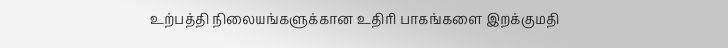உற்பத்தி நிலையங்களுக்கான உதிரி பாகங்களை இறக்குமதி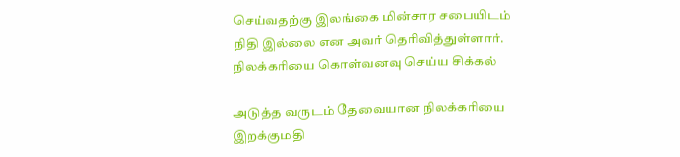செய்வதற்கு இலங்கை மின்சார சபையிடம் நிதி இல்லை என அவர் தெரிவித்துள்ளார்.
நிலக்கரியை கொள்வனவு செய்ய சிக்கல்

அடுத்த வருடம் தேவையான நிலக்கரியை இறக்குமதி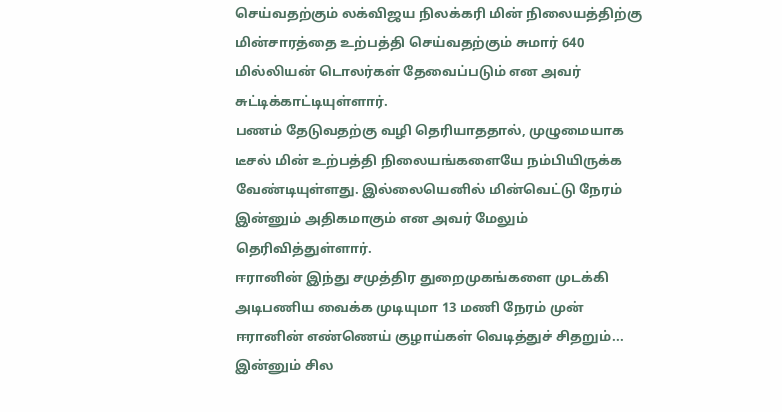செய்வதற்கும் லக்விஜய நிலக்கரி மின் நிலையத்திற்கு மின்சாரத்தை உற்பத்தி செய்வதற்கும் சுமார் 640 மில்லியன் டொலர்கள் தேவைப்படும் என அவர் சுட்டிக்காட்டியுள்ளார்.
பணம் தேடுவதற்கு வழி தெரியாததால், முழுமையாக டீசல் மின் உற்பத்தி நிலையங்களையே நம்பியிருக்க வேண்டியுள்ளது. இல்லையெனில் மின்வெட்டு நேரம் இன்னும் அதிகமாகும் என அவர் மேலும் தெரிவித்துள்ளார்.
ஈரானின் இந்து சமுத்திர துறைமுகங்களை முடக்கி அடிபணிய வைக்க முடியுமா 13 மணி நேரம் முன்
ஈரானின் எண்ணெய் குழாய்கள் வெடித்துச் சிதறும்... இன்னும் சில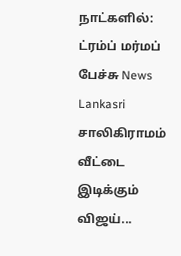நாட்களில்: ட்ரம்ப் மர்மப் பேச்சு News Lankasri
சாலிகிராமம் வீட்டை இடிக்கும் விஜய்...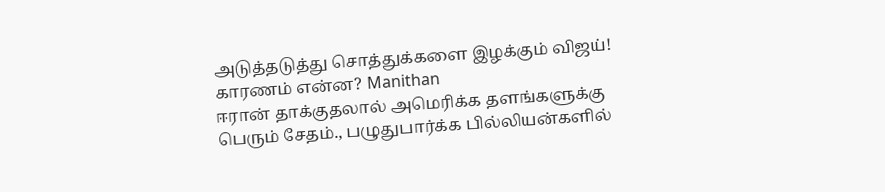அடுத்தடுத்து சொத்துக்களை இழக்கும் விஜய்! காரணம் என்ன? Manithan
ஈரான் தாக்குதலால் அமெரிக்க தளங்களுக்கு பெரும் சேதம்., பழுதுபார்க்க பில்லியன்களில்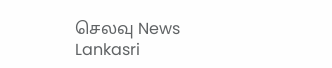செலவு News Lankasri